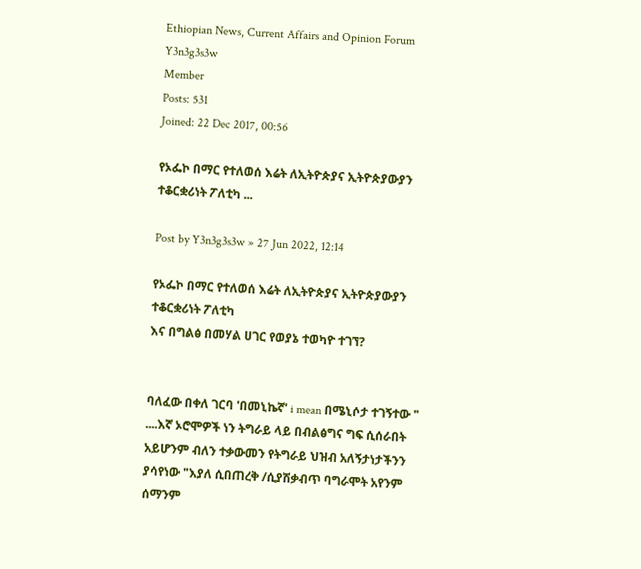Ethiopian News, Current Affairs and Opinion Forum
Y3n3g3s3w
Member
Posts: 531
Joined: 22 Dec 2017, 00:56

የኦፌኮ በማር የተለወሰ እሬት ለኢትዮጵያና ኢትዮጵያውያን ተቆርቋሪነት ፖለቲካ ...

Post by Y3n3g3s3w » 27 Jun 2022, 12:14

የኦፌኮ በማር የተለወሰ እሬት ለኢትዮጵያና ኢትዮጵያውያን ተቆርቋሪነት ፖለቲካ
እና በግልፅ በመሃል ሀገር የወያኔ ተወካዮ ተገኘ?


ባለፈው በቀለ ገርባ 'በመኒኬኛ' i mean በሜኒሶታ ተገኝተው " ....እኛ ኦሮሞዎች ነን ትግራይ ላይ በብልፅግና ግፍ ሲሰራበት አይሆንም ብለን ተቃውመን የትግራይ ህዝብ አለኝታነታችንን ያሳየነው "እያለ ሲበጠረቅ /ሲያሽቃብጥ ባግራሞት አየንም ሰማንም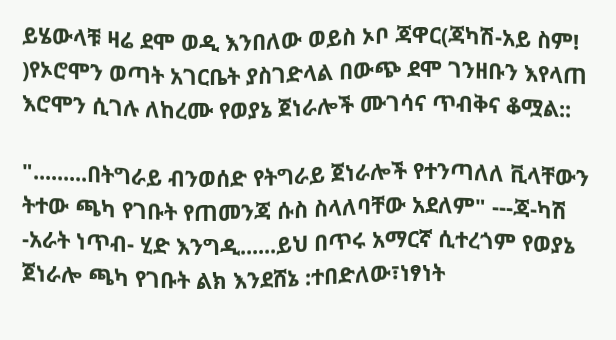ይሄውላቹ ዛሬ ደሞ ወዲ እንበለው ወይስ ኦቦ ጃዋር(ጃካሽ-አይ ስም! )የኦሮሞን ወጣት አገርቤት ያስገድላል በውጭ ደሞ ገንዘቡን እየላጠ እሮሞን ሲገሉ ለከረሙ የወያኔ ጀነራሎች ሙገሳና ጥብቅና ቆሟል::

".........በትግራይ ብንወሰድ የትግራይ ጀነራሎች የተንጣለለ ቪላቸውን ትተው ጫካ የገቡት የጠመንጃ ሱስ ስላለባቸው አደለም" ---ጃ-ካሽ -አራት ነጥብ- ሂድ እንግዲ......ይህ በጥሩ አማርኛ ሲተረጎም የወያኔ ጀነራሎ ጫካ የገቡት ልክ እንደሸኔ :ተበድለው፣ነፃነት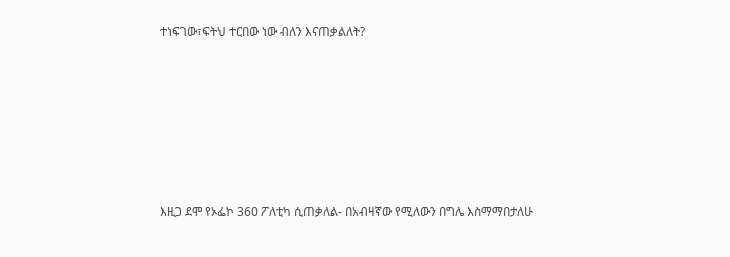ተነፍገው፣ፍትህ ተርበው ነው ብለን እናጠቃልለት?









እዚጋ ደሞ የኦፌኮ 360 ፖለቲካ ሲጠቃለል- በአብዛኛው የሚለውን በግሌ እስማማበታለሁ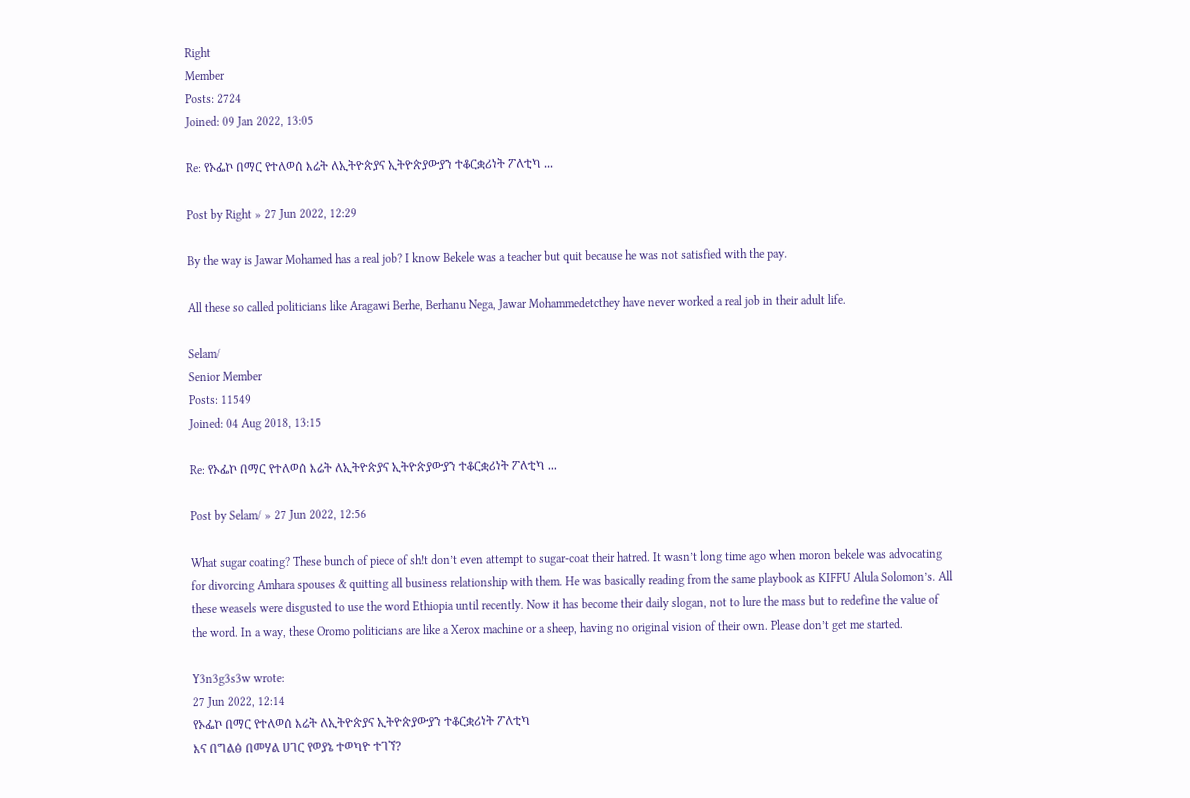Right
Member
Posts: 2724
Joined: 09 Jan 2022, 13:05

Re: የኦፌኮ በማር የተለወሰ እሬት ለኢትዮጵያና ኢትዮጵያውያን ተቆርቋሪነት ፖለቲካ ...

Post by Right » 27 Jun 2022, 12:29

By the way is Jawar Mohamed has a real job? I know Bekele was a teacher but quit because he was not satisfied with the pay.

All these so called politicians like Aragawi Berhe, Berhanu Nega, Jawar Mohammedetcthey have never worked a real job in their adult life.

Selam/
Senior Member
Posts: 11549
Joined: 04 Aug 2018, 13:15

Re: የኦፌኮ በማር የተለወሰ እሬት ለኢትዮጵያና ኢትዮጵያውያን ተቆርቋሪነት ፖለቲካ ...

Post by Selam/ » 27 Jun 2022, 12:56

What sugar coating? These bunch of piece of sh!t don’t even attempt to sugar-coat their hatred. It wasn’t long time ago when moron bekele was advocating for divorcing Amhara spouses & quitting all business relationship with them. He was basically reading from the same playbook as KIFFU Alula Solomon’s. All these weasels were disgusted to use the word Ethiopia until recently. Now it has become their daily slogan, not to lure the mass but to redefine the value of the word. In a way, these Oromo politicians are like a Xerox machine or a sheep, having no original vision of their own. Please don’t get me started.

Y3n3g3s3w wrote:
27 Jun 2022, 12:14
የኦፌኮ በማር የተለወሰ እሬት ለኢትዮጵያና ኢትዮጵያውያን ተቆርቋሪነት ፖለቲካ
እና በግልፅ በመሃል ሀገር የወያኔ ተወካዮ ተገኘ?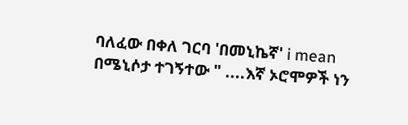ባለፈው በቀለ ገርባ 'በመኒኬኛ' i mean በሜኒሶታ ተገኝተው " ....እኛ ኦሮሞዎች ነን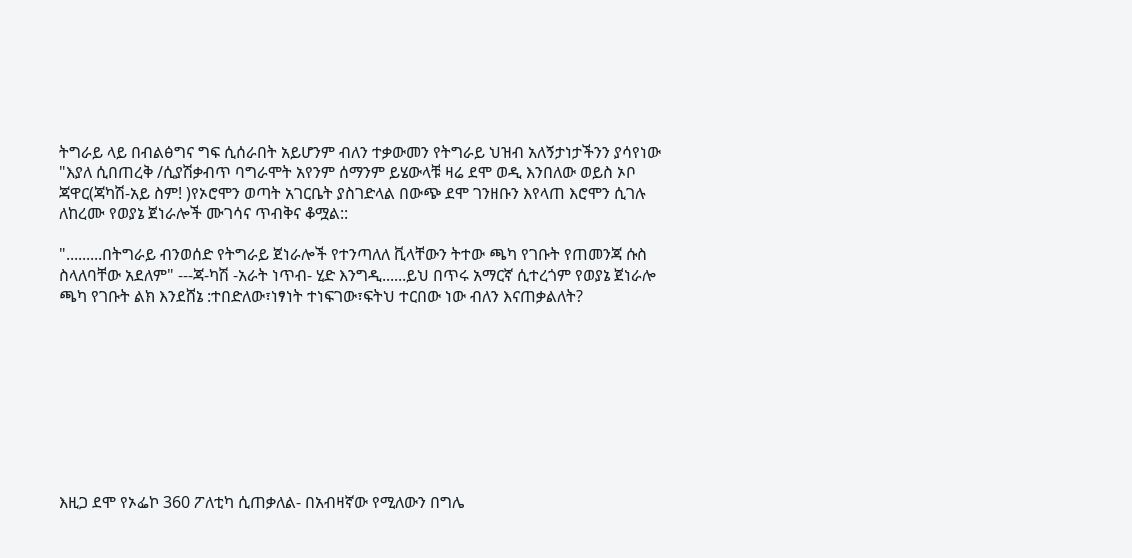ትግራይ ላይ በብልፅግና ግፍ ሲሰራበት አይሆንም ብለን ተቃውመን የትግራይ ህዝብ አለኝታነታችንን ያሳየነው "እያለ ሲበጠረቅ /ሲያሽቃብጥ ባግራሞት አየንም ሰማንም ይሄውላቹ ዛሬ ደሞ ወዲ እንበለው ወይስ ኦቦ ጃዋር(ጃካሽ-አይ ስም! )የኦሮሞን ወጣት አገርቤት ያስገድላል በውጭ ደሞ ገንዘቡን እየላጠ እሮሞን ሲገሉ ለከረሙ የወያኔ ጀነራሎች ሙገሳና ጥብቅና ቆሟል::

".........በትግራይ ብንወሰድ የትግራይ ጀነራሎች የተንጣለለ ቪላቸውን ትተው ጫካ የገቡት የጠመንጃ ሱስ ስላለባቸው አደለም" ---ጃ-ካሽ -አራት ነጥብ- ሂድ እንግዲ......ይህ በጥሩ አማርኛ ሲተረጎም የወያኔ ጀነራሎ ጫካ የገቡት ልክ እንደሸኔ :ተበድለው፣ነፃነት ተነፍገው፣ፍትህ ተርበው ነው ብለን እናጠቃልለት?









እዚጋ ደሞ የኦፌኮ 360 ፖለቲካ ሲጠቃለል- በአብዛኛው የሚለውን በግሌ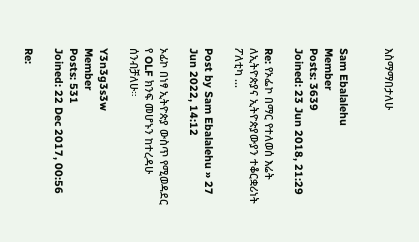እስማማበታለሁ


Sam Ebalalehu
Member
Posts: 3639
Joined: 23 Jun 2018, 21:29

Re: የኦፌኮ በማር የተለወሰ እሬት ለኢትዮጵያና ኢትዮጵያውያን ተቆርቋሪነት ፖለቲካ ...

Post by Sam Ebalalehu » 27 Jun 2022, 14:12

ኦፊኮ በነፃ ኢትዮጵያ ውስጥ የሚወዳደር የ OLF ክንፍ መሆኑን ከተረዳሁ ሰንብቻለሁ።

Y3n3g3s3w
Member
Posts: 531
Joined: 22 Dec 2017, 00:56

Re: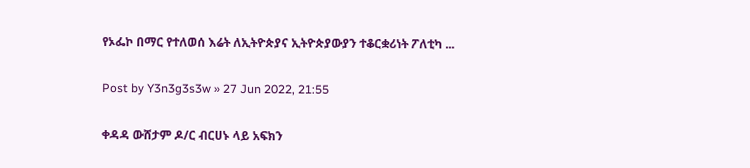የኦፌኮ በማር የተለወሰ እሬት ለኢትዮጵያና ኢትዮጵያውያን ተቆርቋሪነት ፖለቲካ ...

Post by Y3n3g3s3w » 27 Jun 2022, 21:55

ቀዳዳ ውሸታም ዶ/ር ብርሀኑ ላይ አፍክን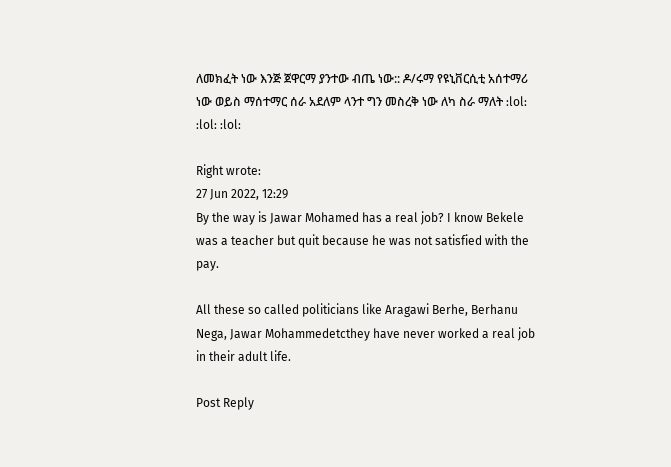ለመክፈት ነው እንጅ ጀዋርማ ያንተው ብጤ ነው:: ዶ/ሩማ የዩኒቨርሲቲ አሰተማሪ ነው ወይስ ማሰተማር ሰራ አደለም ላንተ ግን መስረቅ ነው ለካ ስራ ማለት :lol: :lol: :lol:

Right wrote:
27 Jun 2022, 12:29
By the way is Jawar Mohamed has a real job? I know Bekele was a teacher but quit because he was not satisfied with the pay.

All these so called politicians like Aragawi Berhe, Berhanu Nega, Jawar Mohammedetcthey have never worked a real job in their adult life.

Post Reply